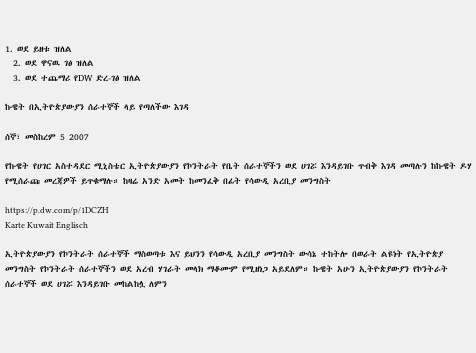1. ወደ ይዘቱ ዝለል
  2. ወደ ዋናዉ ገፅ ዝለል
  3. ወደ ተጨማሪ የDW ድረ-ገፅ ዝለል

ኩዌት በኢትዮጵያውያን ሰራተኞች ላይ የጣለችው እገዳ

ሰኞ፣ መስከረም 5 2007

የኩዌት የሀገር አስተዳደር ሚኒስቴር ኢትዮጵያውያን የኮንትራት የቤት ሰራተኞችን ወደ ሀገሯ እንዳይገቡ ጥብቅ እገዳ መጣሉን ከኩዌት ዶሃ የሚሰራጩ መረጃዎች ይጥቁማሉ። ከዛሬ አንድ አመት ከመንፈቅ በፊት የሳውዲ አረቢያ መንግስት

https://p.dw.com/p/1DCZH
Karte Kuwait Englisch

ኢትዮጵያውያን የኮንትራት ሰራተኞች ማስወጣቱ እና ይህንን የሳውዲ አረቢያ መንግስት ውሳኔ ተከትሎ በወራት ልዩነት የኢትዮጵያ መንግስት የኮንትራት ሰራተኞችን ወደ አረብ ሃገራት መላክ ማቆሙም የሚዘነጋ አይደለም። ኩዌት አሁን ኢትዮጵያውያን የኮንትራት ሰራተኞች ወደ ሀገሯ እንዳይገቡ መከልከሏ ለምን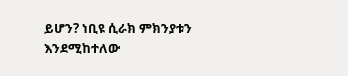ይሆን? ነቢዩ ሲራክ ምክንያቱን እንደሚከተለው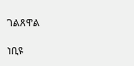ገልጸዋል

ነቢዩ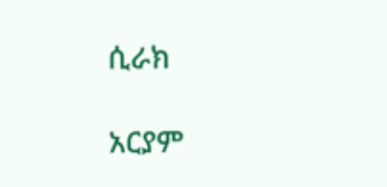ሲራክ

አርያም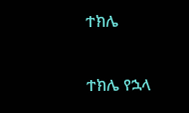ተክሌ

ተክሌ የኋላ